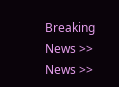Breaking News >> News >>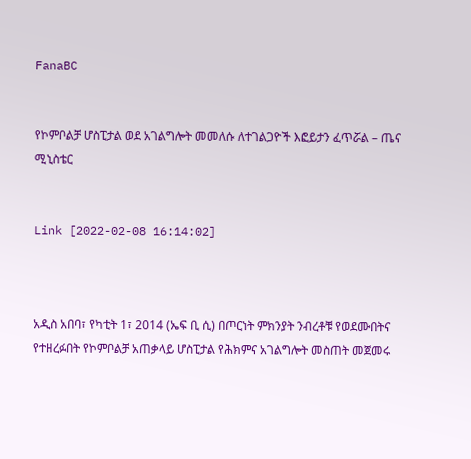FanaBC


የኮምቦልቻ ሆስፒታል ወደ አገልግሎት መመለሱ ለተገልጋዮች እፎይታን ፈጥሯል – ጤና ሚኒስቴር


Link [2022-02-08 16:14:02]



አዲስ አበባ፣ የካቲት 1፣ 2014 (ኤፍ ቢ ሲ) በጦርነት ምክንያት ንብረቶቹ የወደሙበትና የተዘረፉበት የኮምቦልቻ አጠቃላይ ሆስፒታል የሕክምና አገልግሎት መስጠት መጀመሩ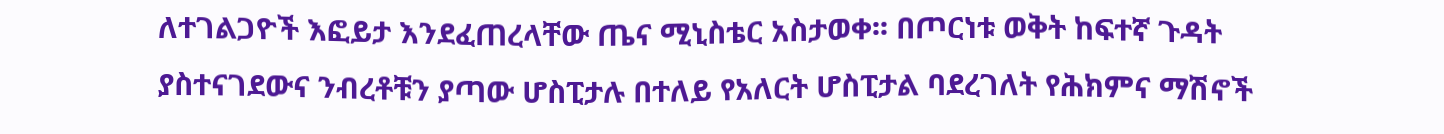ለተገልጋዮች እፎይታ እንደፈጠረላቸው ጤና ሚኒስቴር አስታወቀ፡፡ በጦርነቱ ወቅት ከፍተኛ ጉዳት ያስተናገደውና ንብረቶቹን ያጣው ሆስፒታሉ በተለይ የአለርት ሆስፒታል ባደረገለት የሕክምና ማሽኖች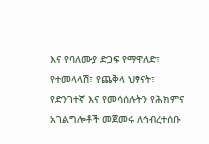እና የባለሙያ ድጋፍ የማዋለድ፣ የተመላላሽ፣ የጨቅላ ህፃናት፣ የድንገተኛ እና የመሳሰሉትን የሕክምና አገልግሎቶች መጀመሩ ለኅብረተሰቡ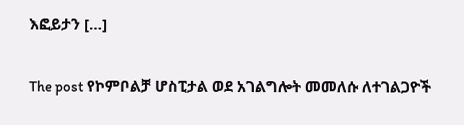እፎይታን […]

The post የኮምቦልቻ ሆስፒታል ወደ አገልግሎት መመለሱ ለተገልጋዮች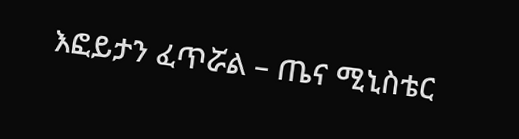እፎይታን ፈጥሯል – ጤና ሚኒስቴር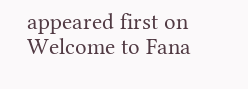appeared first on Welcome to Fana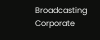Broadcasting Corporate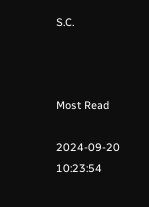S.C.



Most Read

2024-09-20 10:23:54